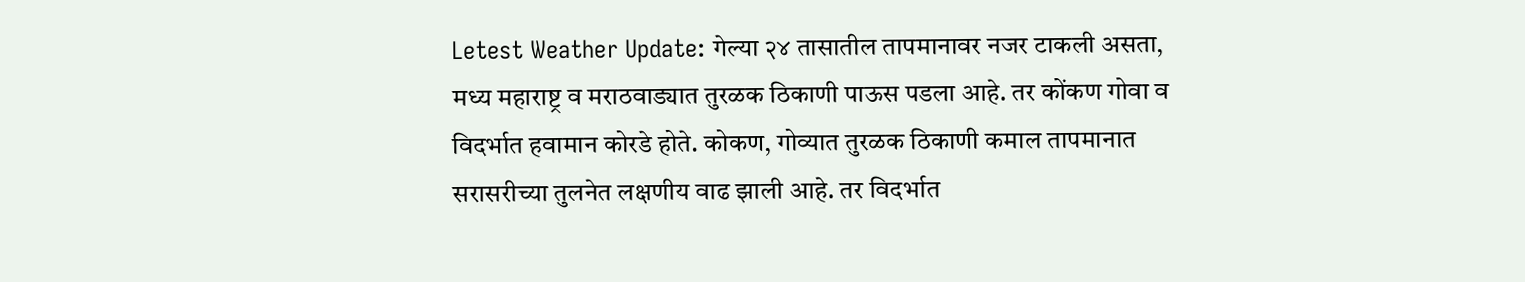Letest Weather Update: गेल्या २४ तासातील तापमानावर नजर टाकली असता, मध्य महाराष्ट्र व मराठवाड्यात तुरळक ठिकाणी पाऊस पडला आहे. तर कोंकण गोवा व विदर्भात हवामान कोरडे होते. कोकण, गोव्यात तुरळक ठिकाणी कमाल तापमानात सरासरीच्या तुलनेत लक्षणीय वाढ झाली आहे. तर विदर्भात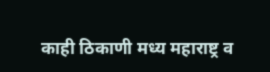काही ठिकाणी मध्य महाराष्ट्र व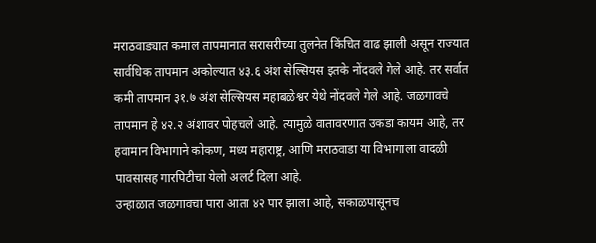मराठवाड्यात कमाल तापमानात सरासरीच्या तुलनेत किंचित वाढ झाली असून राज्यात सार्वधिक तापमान अकोल्यात ४३.६ अंश सेल्सियस इतके नोंदवले गेले आहे. तर सर्वात कमी तापमान ३१.७ अंश सेल्सियस महाबळेश्वर येथे नोंदवले गेले आहे. जळगावचे तापमान हे ४२.२ अंशावर पोहचले आहे. त्यामुळे वातावरणात उकडा कायम आहे, तर हवामान विभागाने कोकण, मध्य महाराष्ट्र, आणि मराठवाडा या विभागाला वादळी पावसासह गारपिटीचा येलो अलर्ट दिला आहे.
उन्हाळात जळगावचा पारा आता ४२ पार झाला आहे, सकाळपासूनच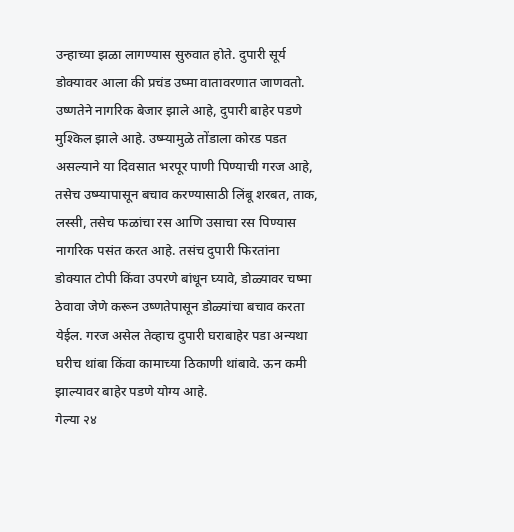उन्हाच्या झळा लागण्यास सुरुवात होते. दुपारी सूर्य डोक्यावर आला की प्रचंड उष्मा वातावरणात जाणवतो. उष्णतेने नागरिक बेजार झाले आहे, दुपारी बाहेर पडणे मुश्किल झाले आहे. उष्म्यामुळे तोंडाला कोरड पडत असल्याने या दिवसात भरपूर पाणी पिण्याची गरज आहे, तसेच उष्म्यापासून बचाव करण्यासाठी लिंबू शरबत, ताक, लस्सी, तसेच फळांचा रस आणि उसाचा रस पिण्यास नागरिक पसंत करत आहे. तसंच दुपारी फिरतांना डोक्यात टोपी किंवा उपरणे बांधून घ्यावे, डोळ्यावर चष्मा ठेवावा जेणे करून उष्णतेपासून डोळ्यांचा बचाव करता येईल. गरज असेल तेव्हाच दुपारी घराबाहेर पडा अन्यथा घरीच थांबा किंवा कामाच्या ठिकाणी थांबावे. ऊन कमी झाल्यावर बाहेर पडणे योग्य आहे.
गेल्या २४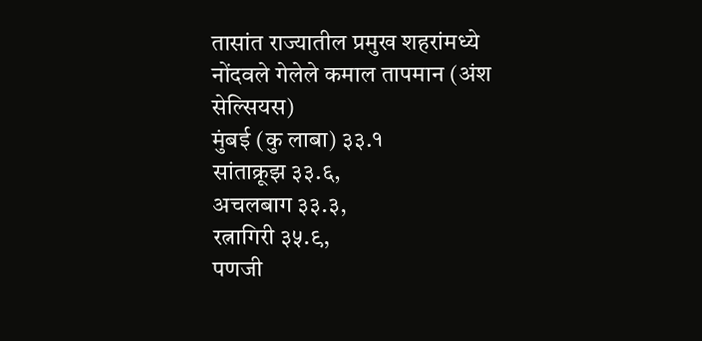तासांत राज्यातील प्रमुख शहरांमध्ये नोंदवले गेलेले कमाल तापमान (अंश सेल्सियस)
मुंबई (कु लाबा) ३३.१
सांताक्रूझ ३३.६,
अचलबाग ३३.३,
रत्नागिरी ३५.९,
पणजी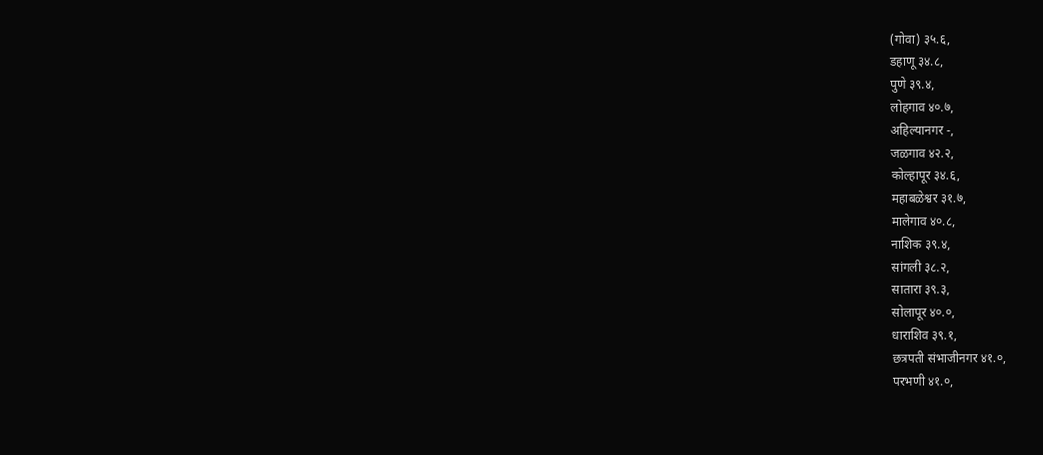(गोवा) ३५.६,
डहाणू ३४.८,
पुणे ३९.४,
लोहगाव ४०.७,
अहिल्यानगर -,
जळगाव ४२.२,
कोल्हापूर ३४.६,
महाबळेश्वर ३१.७,
मालेगाव ४०.८,
नाशिक ३९.४,
सांगली ३८.२,
सातारा ३९.३,
सोलापूर ४०.०,
धाराशिव ३९.१,
छत्रपती संभाजीनगर ४१.०,
परभणी ४१.०,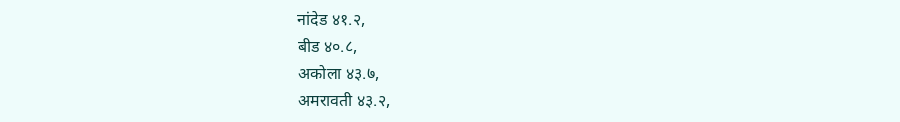नांदेड ४१.२,
बीड ४०.८,
अकोला ४३.७,
अमरावती ४३.२,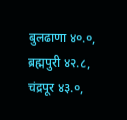बुलढाणा ४०.०,
ब्रह्मपुरी ४२.८,
चंद्रपूर ४३.०,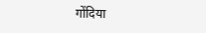गोंदिया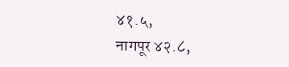४१.५,
नागपूर ४२.८,